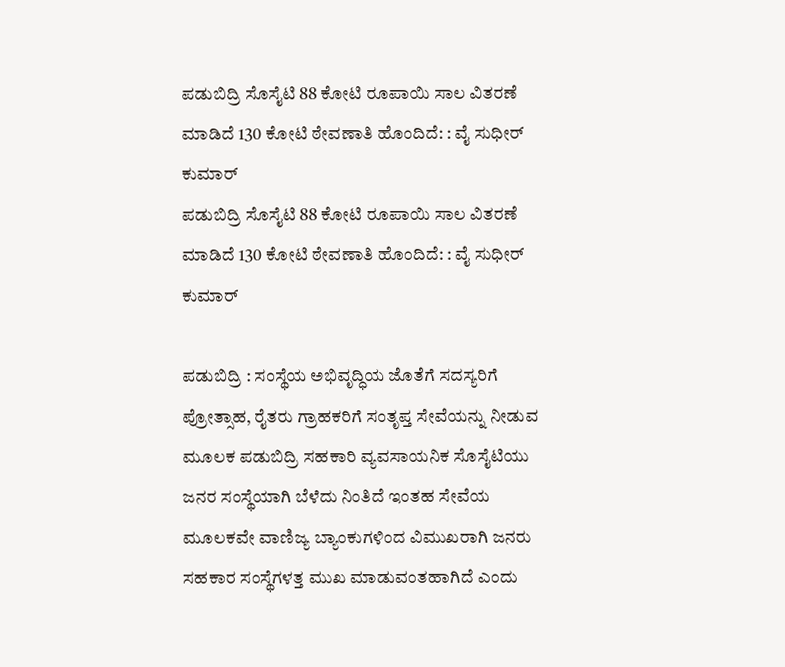ಪಡುಬಿದ್ರಿ ಸೊಸೈಟಿ 88 ಕೋಟಿ ರೂಪಾಯಿ ಸಾಲ ವಿತರಣೆ ಮಾಡಿದೆ 130 ಕೋಟಿ ಠೇವಣಾತಿ ಹೊಂದಿದೆ: : ವೈ ಸುಧೀರ್ ಕುಮಾರ್
ಪಡುಬಿದ್ರಿ ಸೊಸೈಟಿ 88 ಕೋಟಿ ರೂಪಾಯಿ ಸಾಲ ವಿತರಣೆ ಮಾಡಿದೆ 130 ಕೋಟಿ ಠೇವಣಾತಿ ಹೊಂದಿದೆ: : ವೈ ಸುಧೀರ್ ಕುಮಾರ್

ಪಡುಬಿದ್ರಿ : ಸಂಸ್ಥೆಯ ಅಭಿವೃದ್ಧಿಯ ಜೊತೆಗೆ ಸದಸ್ಯರಿಗೆ ಪ್ರೋತ್ಸಾಹ, ರೈತರು ಗ್ರಾಹಕರಿಗೆ ಸಂತೃಪ್ತ ಸೇವೆಯನ್ನು ನೀಡುವ ಮೂಲಕ ಪಡುಬಿದ್ರಿ ಸಹಕಾರಿ ವ್ಯವಸಾಯನಿಕ ಸೊಸೈಟಿಯು ಜನರ ಸಂಸ್ಥೆಯಾಗಿ ಬೆಳೆದು ನಿಂತಿದೆ ಇಂತಹ ಸೇವೆಯ ಮೂಲಕವೇ ವಾಣಿಜ್ಯ ಬ್ಯಾಂಕುಗಳಿಂದ ವಿಮುಖರಾಗಿ ಜನರು ಸಹಕಾರ ಸಂಸ್ಥೆಗಳತ್ತ ಮುಖ ಮಾಡುವಂತಹಾಗಿದೆ ಎಂದು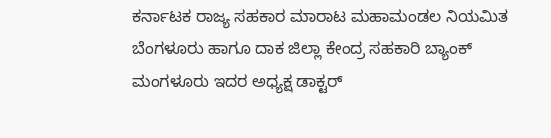ಕರ್ನಾಟಕ ರಾಜ್ಯ ಸಹಕಾರ ಮಾರಾಟ ಮಹಾಮಂಡಲ ನಿಯಮಿತ ಬೆಂಗಳೂರು ಹಾಗೂ ದಾಕ ಜಿಲ್ಲಾ ಕೇಂದ್ರ ಸಹಕಾರಿ ಬ್ಯಾಂಕ್ ಮಂಗಳೂರು ಇದರ ಅಧ್ಯಕ್ಷ ಡಾಕ್ಟರ್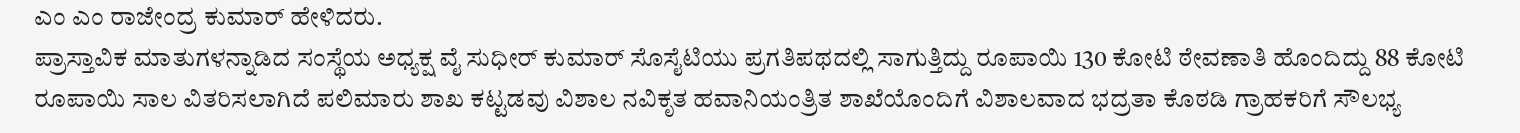ಎಂ ಎಂ ರಾಜೇಂದ್ರ ಕುಮಾರ್ ಹೇಳಿದರು.
ಪ್ರಾಸ್ತಾವಿಕ ಮಾತುಗಳನ್ನಾಡಿದ ಸಂಸ್ಥೆಯ ಅಧ್ಯಕ್ಷ ವೈ ಸುಧೀರ್ ಕುಮಾರ್ ಸೊಸೈಟಿಯು ಪ್ರಗತಿಪಥದಲ್ಲಿ ಸಾಗುತ್ತಿದ್ದು ರೂಪಾಯಿ 130 ಕೋಟಿ ಠೇವಣಾತಿ ಹೊಂದಿದ್ದು 88 ಕೋಟಿ ರೂಪಾಯಿ ಸಾಲ ವಿತರಿಸಲಾಗಿದೆ ಪಲಿಮಾರು ಶಾಖ ಕಟ್ಟಡವು ವಿಶಾಲ ನವಿಕೃತ ಹವಾನಿಯಂತ್ರಿತ ಶಾಖೆಯೊಂದಿಗೆ ವಿಶಾಲವಾದ ಭದ್ರತಾ ಕೊಠಡಿ ಗ್ರಾಹಕರಿಗೆ ಸೌಲಭ್ಯ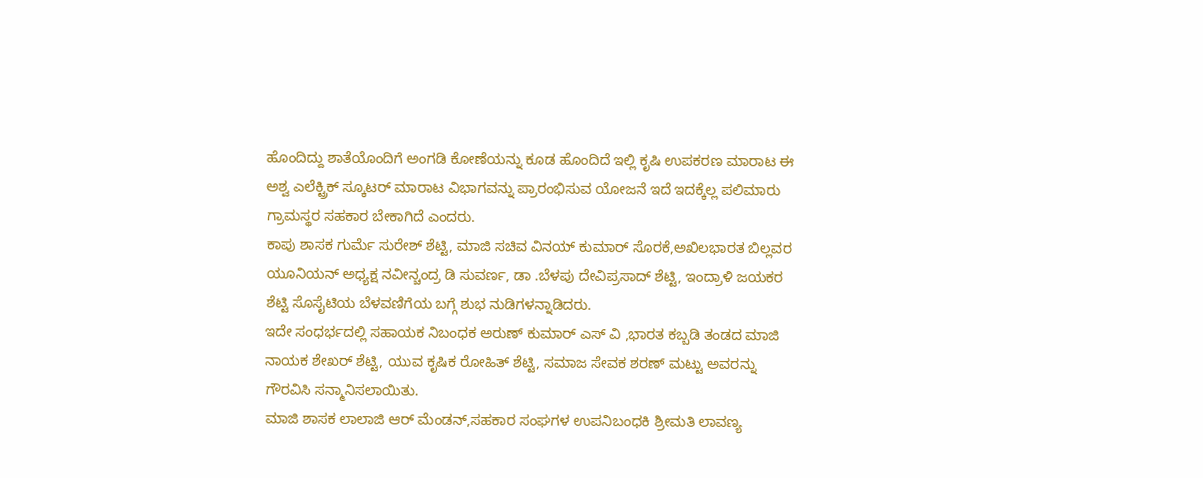ಹೊಂದಿದ್ದು ಶಾತೆಯೊಂದಿಗೆ ಅಂಗಡಿ ಕೋಣೆಯನ್ನು ಕೂಡ ಹೊಂದಿದೆ ಇಲ್ಲಿ ಕೃಷಿ ಉಪಕರಣ ಮಾರಾಟ ಈ ಅಶ್ವ ಎಲೆಕ್ಟ್ರಿಕ್ ಸ್ಕೂಟರ್ ಮಾರಾಟ ವಿಭಾಗವನ್ನು ಪ್ರಾರಂಭಿಸುವ ಯೋಜನೆ ಇದೆ ಇದಕ್ಕೆಲ್ಲ ಪಲಿಮಾರು ಗ್ರಾಮಸ್ಥರ ಸಹಕಾರ ಬೇಕಾಗಿದೆ ಎಂದರು.
ಕಾಪು ಶಾಸಕ ಗುರ್ಮೆ ಸುರೇಶ್ ಶೆಟ್ಟಿ, ಮಾಜಿ ಸಚಿವ ವಿನಯ್ ಕುಮಾರ್ ಸೊರಕೆ,ಅಖಿಲಭಾರತ ಬಿಲ್ಲವರ ಯೂನಿಯನ್ ಅಧ್ಯಕ್ಷ ನವೀನ್ಚಂದ್ರ ಡಿ ಸುವರ್ಣ, ಡಾ .ಬೆಳಪು ದೇವಿಪ್ರಸಾದ್ ಶೆಟ್ಟಿ, ಇಂದ್ರಾಳಿ ಜಯಕರ ಶೆಟ್ಟಿ ಸೊಸೈಟಿಯ ಬೆಳವಣಿಗೆಯ ಬಗ್ಗೆ ಶುಭ ನುಡಿಗಳನ್ನಾಡಿದರು.
ಇದೇ ಸಂಧರ್ಭದಲ್ಲಿ ಸಹಾಯಕ ನಿಬಂಧಕ ಅರುಣ್ ಕುಮಾರ್ ಎಸ್ ವಿ ,ಭಾರತ ಕಬ್ಬಡಿ ತಂಡದ ಮಾಜಿ ನಾಯಕ ಶೇಖರ್ ಶೆಟ್ಟಿ, ಯುವ ಕೃಷಿಕ ರೋಹಿತ್ ಶೆಟ್ಟಿ, ಸಮಾಜ ಸೇವಕ ಶರಣ್ ಮಟ್ಟು ಅವರನ್ನು ಗೌರವಿಸಿ ಸನ್ಮಾನಿಸಲಾಯಿತು.
ಮಾಜಿ ಶಾಸಕ ಲಾಲಾಜಿ ಆರ್ ಮೆಂಡನ್,ಸಹಕಾರ ಸಂಘಗಳ ಉಪನಿಬಂಧಕಿ ಶ್ರೀಮತಿ ಲಾವಣ್ಯ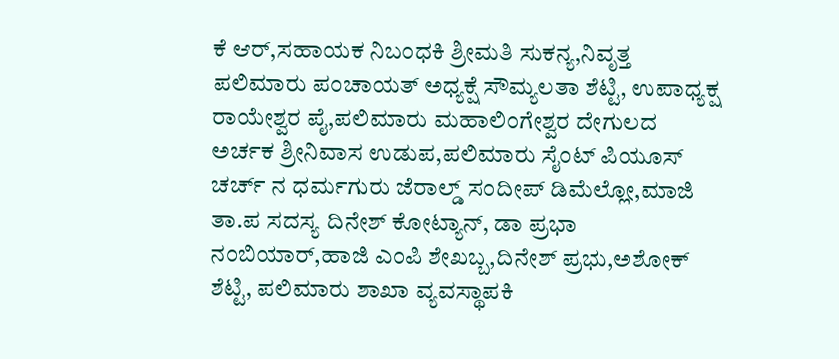ಕೆ ಆರ್,ಸಹಾಯಕ ನಿಬಂಧಕಿ ಶ್ರೀಮತಿ ಸುಕನ್ಯ,ನಿವೃತ್ತ ಪಲಿಮಾರು ಪಂಚಾಯತ್ ಅಧ್ಯಕ್ಷೆ ಸೌಮ್ಯಲತಾ ಶೆಟ್ಟಿ, ಉಪಾಧ್ಯಕ್ಷ ರಾಯೇಶ್ವರ ಪೈ,ಪಲಿಮಾರು ಮಹಾಲಿಂಗೇಶ್ವರ ದೇಗುಲದ ಅರ್ಚಕ ಶ್ರೀನಿವಾಸ ಉಡುಪ,ಪಲಿಮಾರು ಸೈಂಟ್ ಪಿಯೂಸ್ ಚರ್ಚ್ ನ ಧರ್ಮಗುರು ಜೆರಾಲ್ಡ್ ಸಂದೀಪ್ ಡಿಮೆಲ್ಲೋ,ಮಾಜಿ ತಾ.ಪ ಸದಸ್ಯ ದಿನೇಶ್ ಕೋಟ್ಯಾನ್, ಡಾ ಪ್ರಭಾ ನಂಬಿಯಾರ್,ಹಾಜಿ ಎಂಪಿ ಶೇಖಬ್ಬ,ದಿನೇಶ್ ಪ್ರಭು,ಅಶೋಕ್ ಶೆಟ್ಟಿ, ಪಲಿಮಾರು ಶಾಖಾ ವ್ಯವಸ್ಥಾಪಕಿ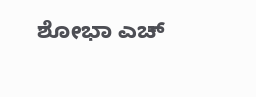ಶೋಭಾ ಎಚ್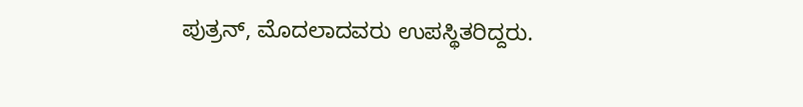ಪುತ್ರನ್, ಮೊದಲಾದವರು ಉಪಸ್ಥಿತರಿದ್ದರು.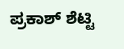ಪ್ರಕಾಶ್ ಶೆಟ್ಟಿ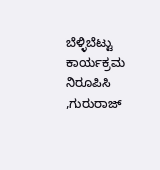ಬೆಳ್ಳಿಬೆಟ್ಟು ಕಾರ್ಯಕ್ರಮ ನಿರೂಪಿಸಿ ,ಗುರುರಾಜ್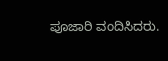ಪೂಜಾರಿ ವಂದಿಸಿದರು.